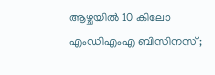ആഴ്ചയിൽ 10 കിലോ എംഡിഎംഎ ബിസിനസ്;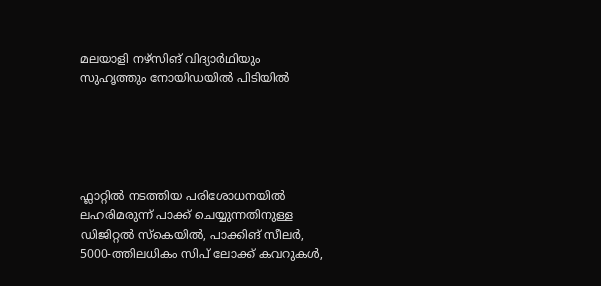മലയാളി നഴ്സിങ് വിദ്യാർഥിയും സുഹൃത്തും നോയിഡയിൽ പിടിയിൽ





ഫ്ലാറ്റിൽ നടത്തിയ പരിശോധനയിൽ ലഹരിമരുന്ന് പാക്ക് ചെയ്യുന്നതിനുള്ള ഡിജിറ്റൽ സ്കെയിൽ, പാക്കിങ് സീലർ, 5000-ത്തിലധികം സിപ് ലോക്ക് കവറുകൾ,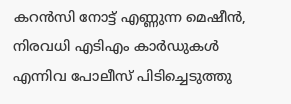കറൻസി നോട്ട് എണ്ണുന്ന മെഷീൻ, നിരവധി എടിഎം കാർഡുകൾ എന്നിവ പോലീസ് പിടിച്ചെടുത്തു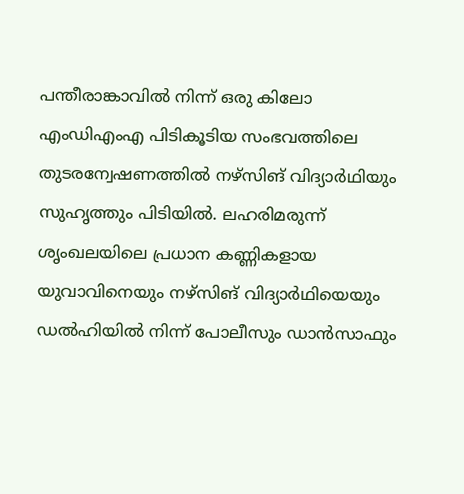പന്തീരാങ്കാവിൽ നിന്ന് ഒരു കിലോ എംഡിഎംഎ പിടികൂടിയ സംഭവത്തിലെ തുടരന്വേഷണത്തിൽ നഴ്സിങ് വിദ്യാർഥിയും സുഹൃത്തും പിടിയിൽ. ലഹരിമരുന്ന് ശൃംഖലയിലെ പ്രധാന കണ്ണികളായ യുവാവിനെയും നഴ്‌സിങ് വിദ്യാർഥിയെയും ഡൽഹിയിൽ നിന്ന് പോലീസും ഡാൻസാഫും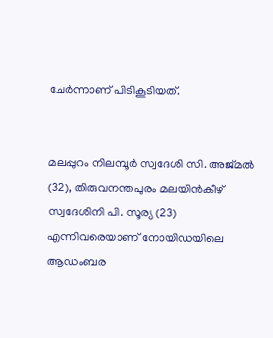ചേർന്നാണ് പിടികൂടിയത്.


മലപ്പുറം നിലമ്പൂർ സ്വദേശി സി. അജ്മൽ (32), തിരുവനന്തപുരം മലയിൻകീഴ് സ്വദേശിനി പി. സൂര്യ (23) എന്നിവരെയാണ് നോയിഡയിലെ ആഡംബര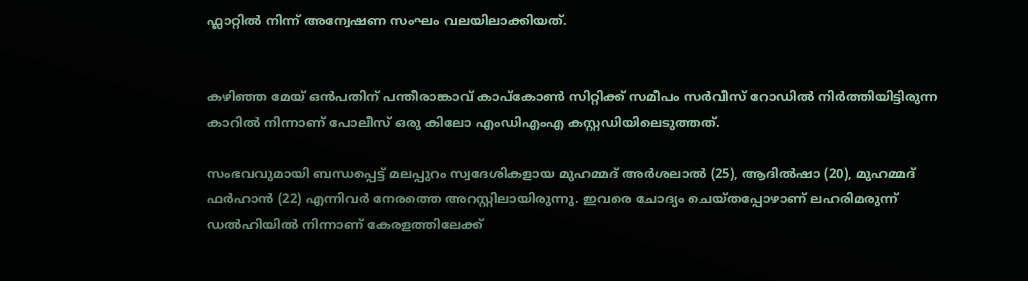ഫ്ലാറ്റിൽ നിന്ന് അന്വേഷണ സംഘം വലയിലാക്കിയത്.


കഴിഞ്ഞ മേയ് ഒൻപതിന് പന്തീരാങ്കാവ് കാപ്കോൺ സിറ്റിക്ക് സമീപം സർവീസ് റോഡിൽ നിർത്തിയിട്ടിരുന്ന കാറിൽ നിന്നാണ് പോലീസ് ഒരു കിലോ എംഡിഎംഎ കസ്റ്റഡിയിലെടുത്തത്.

സംഭവവുമായി ബന്ധപ്പെട്ട് മലപ്പുറം സ്വദേശികളായ മുഹമ്മദ് അർശലാൽ (25), ആദിൽഷാ (20), മുഹമ്മദ് ഫർഹാൻ (22) എന്നിവർ നേരത്തെ അറസ്റ്റിലായിരുന്നു. ഇവരെ ചോദ്യം ചെയ്തപ്പോഴാണ് ലഹരിമരുന്ന് ഡൽഹിയിൽ നിന്നാണ് കേരളത്തിലേക്ക്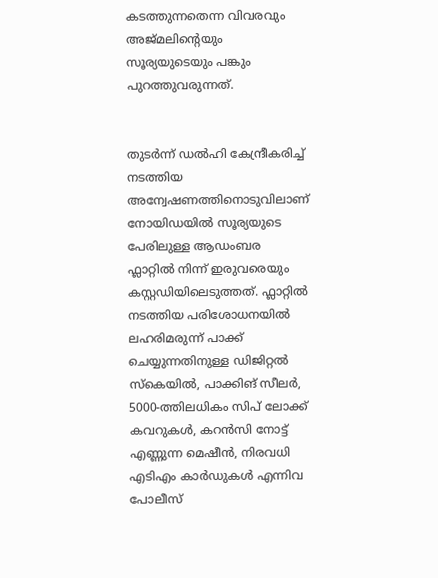കടത്തുന്നതെന്ന വിവരവും അജ്മലിന്റെയും സൂര്യയുടെയും പങ്കും പുറത്തുവരുന്നത്.


തുടർന്ന് ഡൽഹി കേന്ദ്രീകരിച്ച് നടത്തിയ അന്വേഷണത്തിനൊടുവിലാണ് നോയിഡയിൽ സൂര്യയുടെ പേരിലുള്ള ആഡംബര ഫ്ലാറ്റിൽ നിന്ന് ഇരുവരെയും കസ്റ്റഡിയിലെടുത്തത്. ഫ്ലാറ്റിൽ നടത്തിയ പരിശോധനയിൽ ലഹരിമരുന്ന് പാക്ക് ചെയ്യുന്നതിനുള്ള ഡിജിറ്റൽ സ്കെയിൽ, പാക്കിങ് സീലർ, 5000-ത്തിലധികം സിപ് ലോക്ക് കവറുകൾ, കറൻസി നോട്ട് എണ്ണുന്ന മെഷീൻ, നിരവധി എടിഎം കാർഡുകൾ എന്നിവ പോലീസ്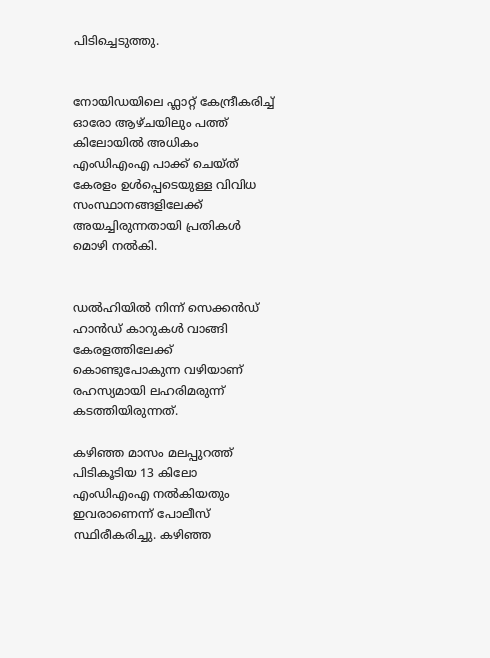പിടിച്ചെടുത്തു.


നോയിഡയിലെ ഫ്ലാറ്റ് കേന്ദ്രീകരിച്ച് ഓരോ ആഴ്ചയിലും പത്ത് കിലോയിൽ അധികം എംഡിഎംഎ പാക്ക് ചെയ്ത് കേരളം ഉൾപ്പെടെയുള്ള വിവിധ സംസ്ഥാനങ്ങളിലേക്ക് അയച്ചിരുന്നതായി പ്രതികൾ മൊഴി നൽകി.


ഡൽഹിയിൽ നിന്ന് സെക്കൻഡ് ഹാൻഡ് കാറുകൾ വാങ്ങി കേരളത്തിലേക്ക് കൊണ്ടുപോകുന്ന വഴിയാണ് രഹസ്യമായി ലഹരിമരുന്ന് കടത്തിയിരുന്നത്.

കഴിഞ്ഞ മാസം മലപ്പുറത്ത് പിടികൂടിയ 13 കിലോ എംഡിഎംഎ നൽകിയതും ഇവരാണെന്ന് പോലീസ് സ്ഥിരീകരിച്ചു. കഴിഞ്ഞ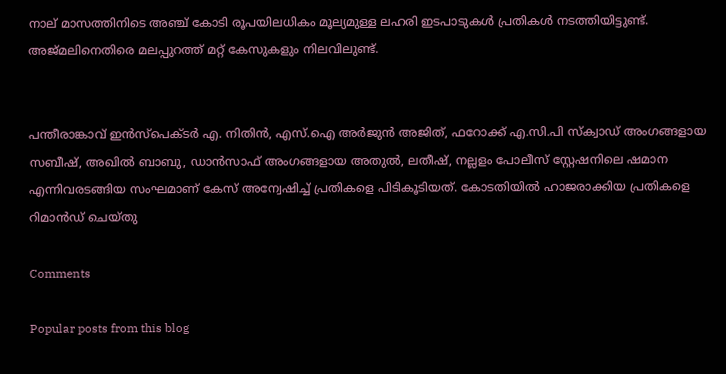നാല് മാസത്തിനിടെ അഞ്ച് കോടി രൂപയിലധികം മൂല്യമുള്ള ലഹരി ഇടപാടുകൾ പ്രതികൾ നടത്തിയിട്ടുണ്ട്. അജ്മലിനെതിരെ മലപ്പുറത്ത് മറ്റ് കേസുകളും നിലവിലുണ്ട്.


പന്തീരാങ്കാവ് ഇൻസ്പെക്ടർ എ. നിതിൻ, എസ്.ഐ അർജുൻ അജിത്, ഫറോക്ക് എ.സി.പി സ്ക്വാഡ് അംഗങ്ങളായ സബീഷ്, അഖിൽ ബാബു, ഡാൻസാഫ് അംഗങ്ങളായ അതുൽ, ലതീഷ്, നല്ലളം പോലീസ് സ്റ്റേഷനിലെ ഷമാന എന്നിവരടങ്ങിയ സംഘമാണ് കേസ് അന്വേഷിച്ച് പ്രതികളെ പിടികൂടിയത്. കോടതിയിൽ ഹാജരാക്കിയ പ്രതികളെ റിമാൻഡ് ചെയ്തു

Comments

Popular posts from this blog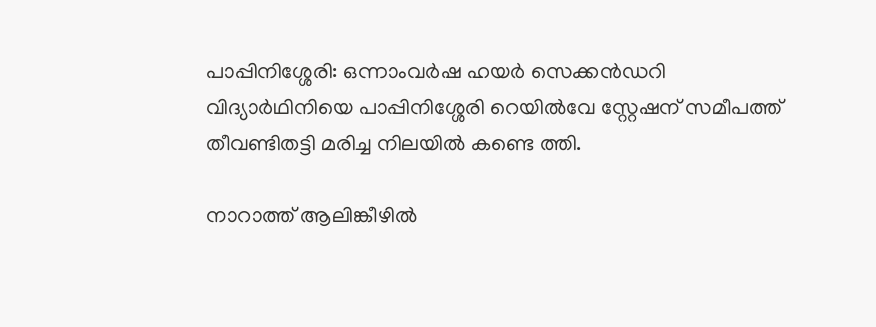പാപ്പിനിശ്ശേരി: ഒന്നാംവർഷ ഹയർ സെക്കൻഡറി വിദ്യാർഥിനിയെ പാപ്പിനിശ്ശേരി റെയിൽവേ സ്റ്റേഷന് സമീപത്ത് തീവണ്ടിതട്ടി മരിച്ച നിലയിൽ കണ്ടെ ത്തി.

നാറാത്ത് ആലിങ്കീഴിൽ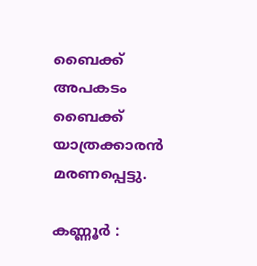ബൈക്ക് അപകടം ബൈക്ക് യാത്രക്കാരൻ മരണപ്പെട്ടു.

കണ്ണൂർ :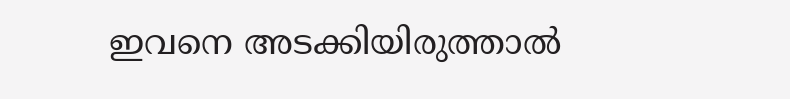ഇവനെ അടക്കിയിരുത്താൽ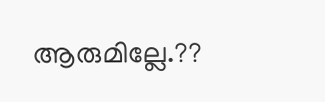ആരുമില്ലേ.??